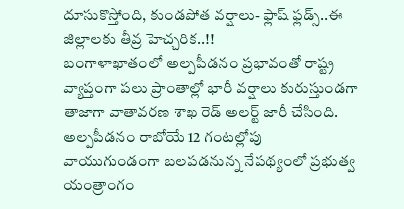దూసుకొస్తోంది, కుండపోత వర్షాలు- ఫ్లాష్ ఫ్లడ్స్..ఈ జిల్లాలకు తీవ్ర హెచ్చరిక..!!
బంగాళాఖాతంలో అల్పపీడనం ప్రభావంతో రాష్ట్ర వ్యాప్తంగా పలు ప్రాంతాల్లో భారీ వర్షాలు కురుస్తుండగా తాజాగా వాతావరణ శాఖ రెడ్ అలర్ట్ జారీ చేసింది. అల్పపీడనం రాబోయే 12 గంటల్లోపు వాయుగుండంగా బలపడనున్న నేపథ్యంలో ప్రభుత్వ యంత్రాంగం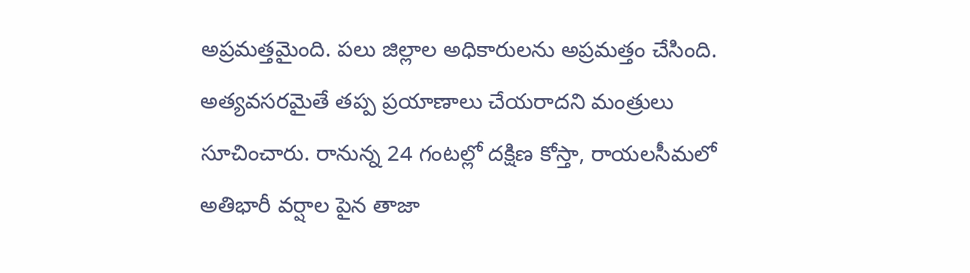అప్రమత్తమైంది. పలు జిల్లాల అధికారులను అప్రమత్తం చేసింది. అత్యవసరమైతే తప్ప ప్రయాణాలు చేయరాదని మంత్రులు సూచించారు. రానున్న 24 గంటల్లో దక్షిణ కోస్తా, రాయలసీమలో అతిభారీ వర్షాల పైన తాజా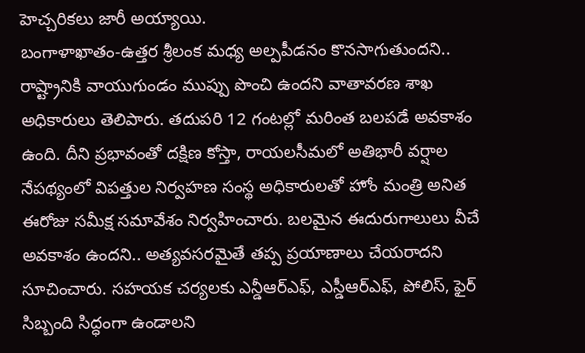హెచ్చరికలు జారీ అయ్యాయి.
బంగాళాఖాతం-ఉత్తర శ్రీలంక మధ్య అల్పపీడనం కొనసాగుతుందని.. రాష్ట్రానికి వాయుగుండం ముప్పు పొంచి ఉందని వాతావరణ శాఖ అధికారులు తెలిపారు. తదుపరి 12 గంటల్లో మరింత బలపడే అవకాశం ఉంది. దీని ప్రభావంతో దక్షిణ కోస్తా, రాయలసీమలో అతిభారీ వర్షాల నేపథ్యంలో విపత్తుల నిర్వహణ సంస్థ అధికారులతో హోం మంత్రి అనిత ఈరోజు సమీక్ష సమావేశం నిర్వహించారు. బలమైన ఈదురుగాలులు వీచే అవకాశం ఉందని.. అత్యవసరమైతే తప్ప ప్రయాణాలు చేయరాదని సూచించారు. సహయక చర్యలకు ఎన్డీఆర్ఎఫ్, ఎస్డీఆర్ఎఫ్, పోలిస్, ఫైర్ సిబ్బంది సిద్ధంగా ఉండాలని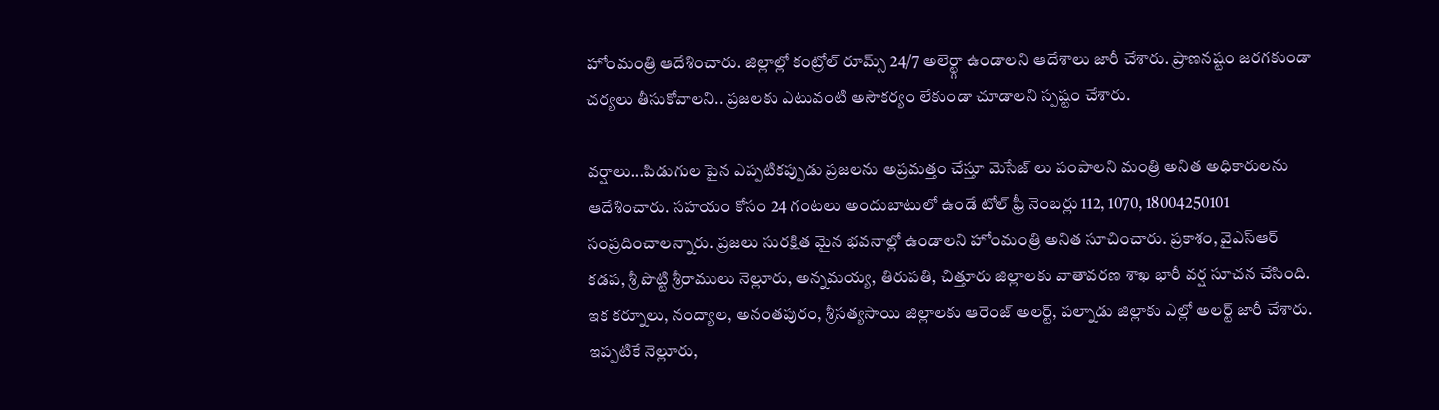హోంమంత్రి ఆదేశించారు. జిల్లాల్లో కంట్రోల్ రూమ్స్ 24/7 అలెర్ట్గా ఉండాలని ఆదేశాలు జారీ చేశారు. ప్రాణనష్టం జరగకుండా చర్యలు తీసుకోవాలని.. ప్రజలకు ఎటువంటి అసౌకర్యం లేకుండా చూడాలని స్పష్టం చేశారు.

వర్షాలు...పిడుగుల పైన ఎప్పటికప్పుడు ప్రజలను అప్రమత్తం చేస్తూ మెసేజ్ లు పంపాలని మంత్రి అనిత అధికారులను ఆదేశించారు. సహయం కోసం 24 గంటలు అందుబాటులో ఉండే టోల్ ఫ్రీ నెంబర్లు 112, 1070, 18004250101 సంప్రదించాలన్నారు. ప్రజలు సురక్షిత మైన భవనాల్లో ఉండాలని హోంమంత్రి అనిత సూచించారు. ప్రకాశం, వైఎస్ఆర్ కడప, శ్రీ పొట్టి శ్రీరాములు నెల్లూరు, అన్నమయ్య, తిరుపతి, చిత్తూరు జిల్లాలకు వాతావరణ శాఖ భారీ వర్ష సూచన చేసింది. ఇక కర్నూలు, నంద్యాల, అనంతపురం, శ్రీసత్యసాయి జిల్లాలకు ఆరెంజ్ అలర్ట్, పల్నాడు జిల్లాకు ఎల్లో అలర్ట్ జారీ చేశారు. ఇప్పటికే నెల్లూరు,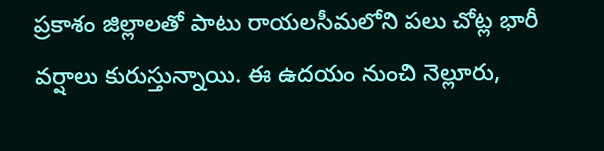ప్రకాశం జిల్లాలతో పాటు రాయలసీమలోని పలు చోట్ల భారీ వర్షాలు కురుస్తున్నాయి. ఈ ఉదయం నుంచి నెల్లూరు,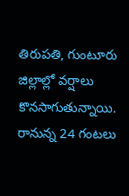తిరుపతి, గుంటూరు జిల్లాల్లో వర్షాలు కొనసాగుతున్నాయి. రానున్న 24 గంటలు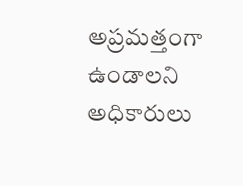అప్రమత్తంగా ఉండాలని అధికారులు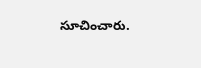సూచించారు.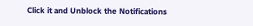Click it and Unblock the Notifications